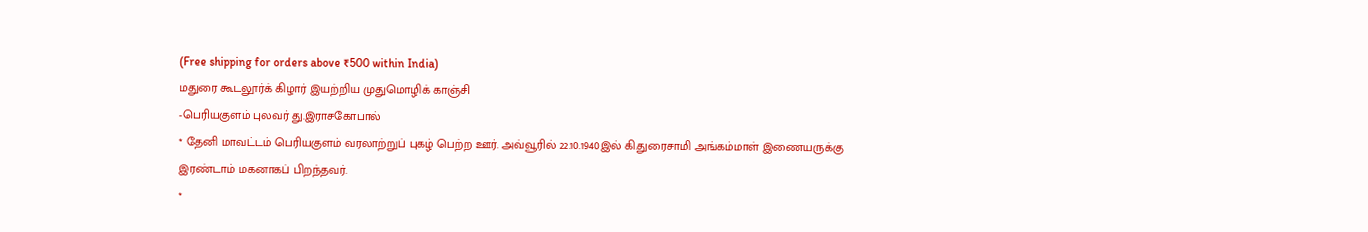(Free shipping for orders above ₹500 within India)
மதுரை கூடலூர்க் கிழார் இயற்றிய முதுமொழிக் காஞ்சி
-பெரியகுளம் புலவர் து.இராசகோபால்
* தேனி மாவட்டம் பெரியகுளம் வரலாற்றுப் புகழ் பெற்ற ஊர். அவ்வூரில் 22.10.1940இல் கி.துரைசாமி அங்கம்மாள் இணையருக்கு இரண்டாம் மகனாகப் பிறந்தவர்.
*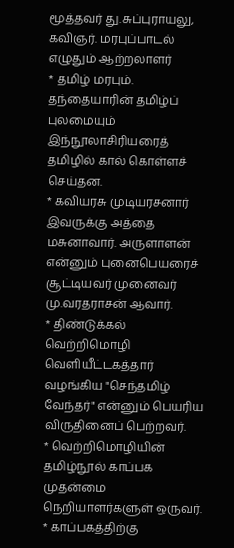மூத்தவர் து.சுப்புராயலு, கவிஞர். மரபுப்பாடல் எழுதும் ஆற்றலாளர்
* தமிழ் மரபும். தந்தையாரின் தமிழ்ப் புலமையும் இந்நூலாசிரியரைத் தமிழில் கால் கொள்ளச் செய்தன.
* கவியரசு முடியரசனார் இவருக்கு அத்தை மசுனாவார். அருளாளன் என்னும் புனைபெயரைச் சூட்டியவர் முனைவர் மு.வரதராசன் ஆவார்.
* திண்டுக்கல் வெற்றிமொழி வெளியீட்டகத்தார் வழங்கிய "செந்தமிழ் வேந்தர்" என்னும் பெயரிய விருதினைப் பெற்றவர்.
* வெற்றிமொழியின் தமிழ்நூல் காப்பக முதன்மை நெறியாளர்களுள் ஒருவர்.
* காப்பகத்திற்கு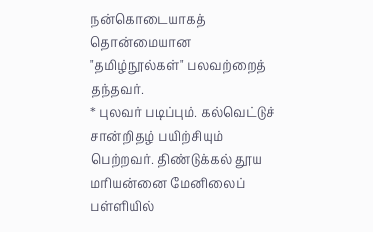நன்கொடையாகத் தொன்மையான "தமிழ்நூல்கள்" பலவற்றைத் தந்தவர்.
* புலவர் படிப்பும். கல்வெட்டுச் சான்றிதழ் பயிற்சியும் பெற்றவர். திண்டுக்கல் தூய மரியன்னை மேனிலைப் பள்ளியில்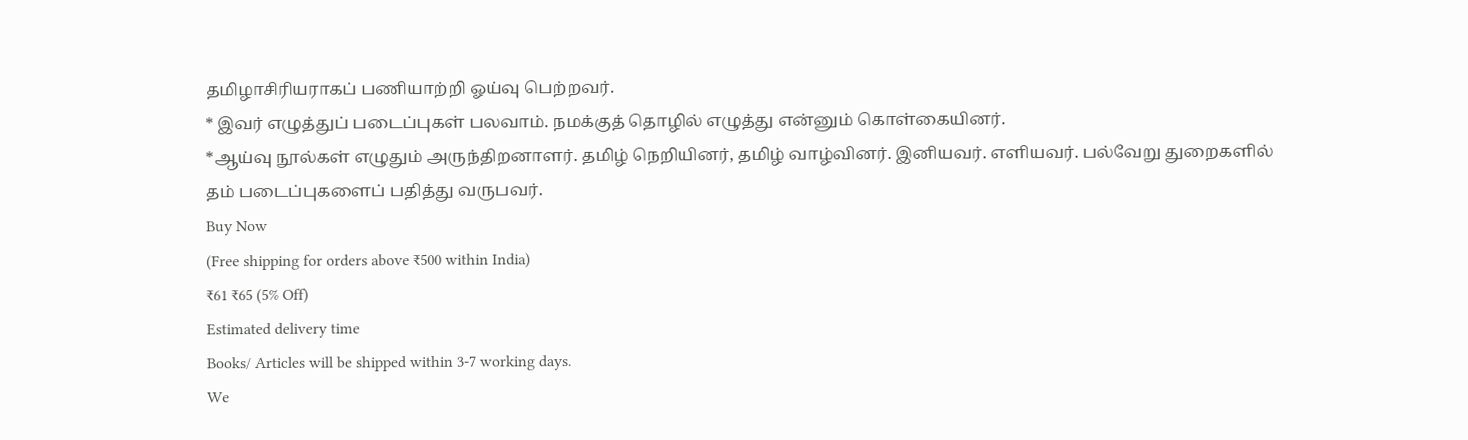தமிழாசிரியராகப் பணியாற்றி ஓய்வு பெற்றவர்.
* இவர் எழுத்துப் படைப்புகள் பலவாம். நமக்குத் தொழில் எழுத்து என்னும் கொள்கையினர்.
*ஆய்வு நூல்கள் எழுதும் அருந்திறனாளர். தமிழ் நெறியினர், தமிழ் வாழ்வினர். இனியவர். எளியவர். பல்வேறு துறைகளில் தம் படைப்புகளைப் பதித்து வருபவர்.
Buy Now
(Free shipping for orders above ₹500 within India)
₹61 ₹65 (5% Off)
Estimated delivery time
Books/ Articles will be shipped within 3-7 working days.
We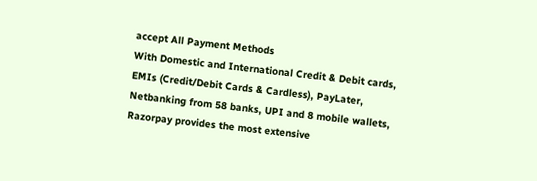accept All Payment Methods
With Domestic and International Credit & Debit cards, EMIs (Credit/Debit Cards & Cardless), PayLater, Netbanking from 58 banks, UPI and 8 mobile wallets, Razorpay provides the most extensive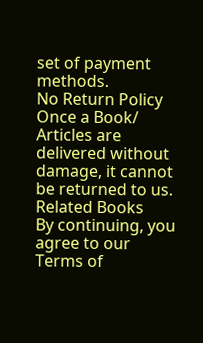set of payment methods.
No Return Policy
Once a Book/ Articles are delivered without damage, it cannot be returned to us.
Related Books
By continuing, you agree to our Terms of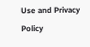Use and Privacy Policy